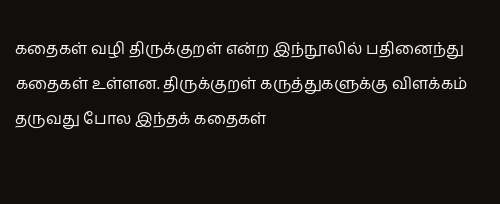கதைகள் வழி திருக்குறள் என்ற இந்நூலில் பதினைந்து கதைகள் உள்ளன. திருக்குறள் கருத்துகளுக்கு விளக்கம் தருவது போல இந்தக் கதைகள்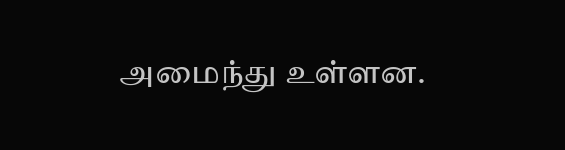அமைந்து உள்ளன.